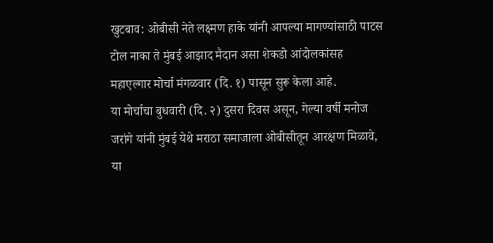खुटबाव: ओबीसी नेते लक्ष्मण हाके यांनी आपल्या मागण्यांसाठी पाटस टोल नाका ते मुंबई आझाद मैदान असा शेकडो आंदोलकांसह महाएल्गार मोर्चा मंगळवार (दि. १) पासून सुरू केला आहे.
या मोर्चाचा बुधवारी (दि. २) दुसरा दिवस असून, गेल्या वर्षी मनोज जरांगे यांनी मुंबई येथे मराठा समाजाला ओबीसीतून आरक्षण मिळावे, या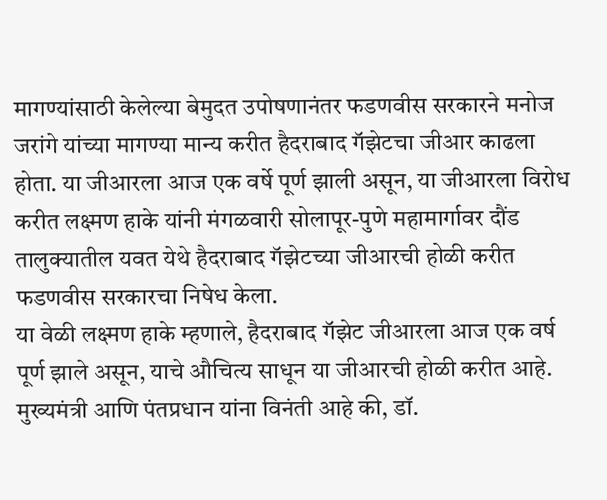मागण्यांसाठी केलेल्या बेमुदत उपोषणानंतर फडणवीस सरकारने मनोज जरांगे यांच्या मागण्या मान्य करीत हैदराबाद गॅझेटचा जीआर काढला होता. या जीआरला आज एक वर्षे पूर्ण झाली असून, या जीआरला विरोध करीत लक्ष्मण हाके यांनी मंगळवारी सोलापूर-पुणे महामार्गावर दौंड तालुक्यातील यवत येथे हैदराबाद गॅझेटच्या जीआरची होळी करीत फडणवीस सरकारचा निषेध केला.
या वेळी लक्ष्मण हाके म्हणाले, हैदराबाद गॅझेट जीआरला आज एक वर्ष पूर्ण झाले असून, याचे औचित्य साधून या जीआरची होळी करीत आहे. मुख्यमंत्री आणि पंतप्रधान यांना विनंती आहे की, डॉ.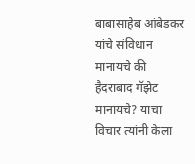बाबासाहेब आंबेडकर यांचे संविधान मानायचे की हैदराबाद गॅझेट मानायचे? याचा विचार त्यांनी केला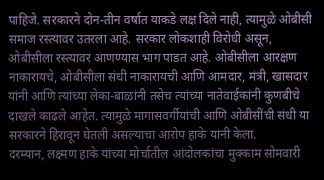पाहिजे. सरकारने दोन-तीन वर्षात याकडे लक्ष दिले नाही, त्यामुळे ओबीसी समाज रस्त्यावर उतरला आहे. सरकार लोकशाही विरोधी असून, ओबीसीला रस्त्यावर आणण्यास भाग पाडत आहे. ओबीसीला आरक्षण नाकारायचे, ओबीसीला संधी नाकारायची आणि आमदार, मंत्री, खासदार यांनी आणि त्यांच्या लेका-बाळांनी तसेच त्यांच्या नातेवाईकांनी कुणबीचे दाखले काढले आहेत. त्यामुळे मागासवर्गीयांची आणि ओबीसींची संधी या सरकारने हिरावून घेतली असल्याचा आरोप हाके यांनी केला.
दरम्यान, लक्ष्मण हाके यांच्या मोर्चातील आंदोलकांचा मुक्काम सोमवारी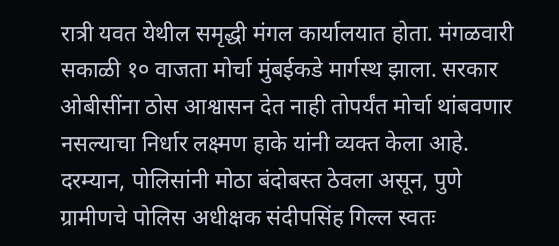रात्री यवत येथील समृद्धी मंगल कार्यालयात होता. मंगळवारी सकाळी १० वाजता मोर्चा मुंबईकडे मार्गस्थ झाला. सरकार ओबीसींना ठोस आश्वासन देत नाही तोपर्यंत मोर्चा थांबवणार नसल्याचा निर्धार लक्ष्मण हाके यांनी व्यक्त केला आहे. दरम्यान, पोलिसांनी मोठा बंदोबस्त ठेवला असून, पुणे ग्रामीणचे पोलिस अधीक्षक संदीपसिंह गिल्ल स्वतः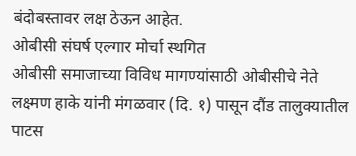बंदोबस्तावर लक्ष ठेऊन आहेत.
ओबीसी संघर्ष एल्गार मोर्चा स्थगित
ओबीसी समाजाच्या विविध मागण्यांसाठी ओबीसीचे नेते लक्ष्मण हाके यांनी मंगळवार (दि. १) पासून दौंड तालुक्यातील पाटस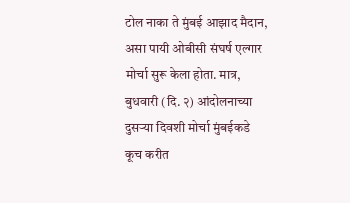टोल नाका ते मुंबई आझाद मैदान, असा पायी ओबीसी संघर्ष एल्गार मोर्चा सुरू केला होता. मात्र, बुधवारी (दि. २) आंदोलनाच्या दुसऱ्या दिवशी मोर्चा मुंबईकडे कूच करीत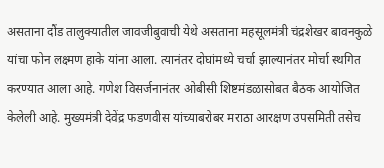असताना दौंड तालुक्यातील जावजीबुवाची येथे असताना महसूलमंत्री चंद्रशेखर बावनकुळे यांचा फोन लक्ष्मण हाके यांना आला. त्यानंतर दोघांमध्ये चर्चा झाल्यानंतर मोर्चा स्थगित करण्यात आला आहे. गणेश विसर्जनानंतर ओबीसी शिष्टमंडळासोबत बैठक आयोजित केलेली आहे. मुख्यमंत्री देवेंद्र फडणवीस यांच्याबरोबर मराठा आरक्षण उपसमिती तसेच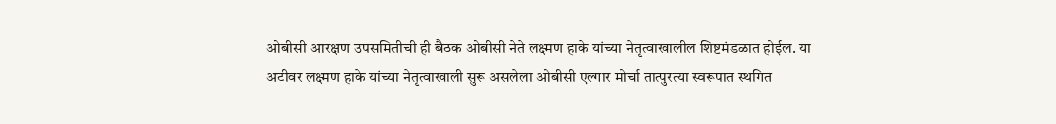ओबीसी आरक्षण उपसमितीची ही बैठक ओबीसी नेते लक्ष्मण हाके यांच्या नेतृत्वाखालील शिष्टमंडळात होईल. या अटीवर लक्ष्मण हाके यांच्या नेतृत्वाखाली सुरू असलेला ओबीसी एल्गार मोर्चा तात्पुरत्या स्वरूपात स्थगित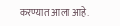करण्यात आला आहे.